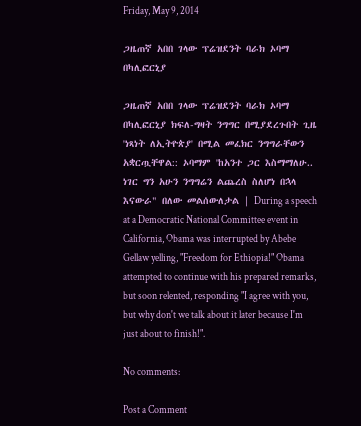Friday, May 9, 2014

ጋዜጠኛ አበበ ገላው ፕሬዝደንት ባራክ ኦባማ በካሊፎርኒያ

ጋዜጠኛ አበበ ገላው ፕሬዝደንት ባራክ ኦባማ በካሊፎርኒያ ክፍለ-ግዛት ንግግር በሚያደረጉበት ጊዜ 'ነጻነት ለኢትዮጵያ' በሚል መፈክር ንግግራቸውን አቋርጧቸዋል:: ኦባማም 'ከአንተ ጋር እስማማለሁ.. ነገር ግን አሁን ንግግሬን ልጨረስ ስለሆነ በኋላ እናውራ" በለው መልሰውለታል | During a speech at a Democratic National Committee event in California, Obama was interrupted by Abebe Gellaw yelling, "Freedom for Ethiopia!" Obama attempted to continue with his prepared remarks, but soon relented, responding "I agree with you, but why don't we talk about it later because I'm just about to finish!".

No comments:

Post a Comment